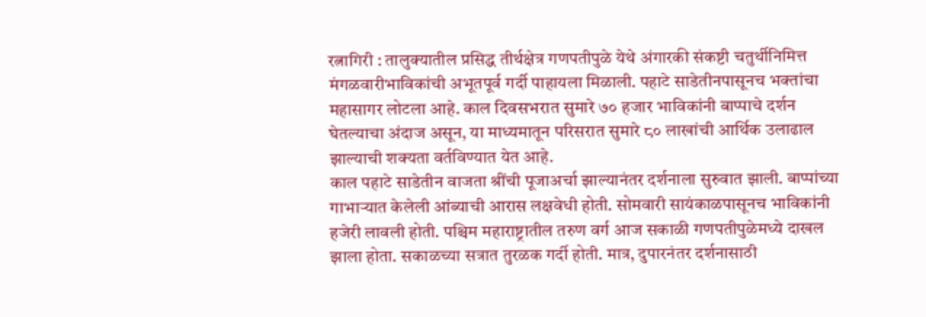रत्नागिरी : तालुक्यातील प्रसिद्ध तीर्थक्षेत्र गणपतीपुळे येथे अंगारकी संकष्टी चतुर्थीनिमित्त मंगळवारीभाविकांची अभूतपूर्व गर्दी पाहायला मिळाली. पहाटे साडेतीनपासूनच भक्तांचा महासागर लोटला आहे. काल दिवसभरात सुमारे ७० हजार भाविकांनी बाप्पाचे दर्शन घेतल्याचा अंदाज असून, या माध्यमातून परिसरात सुमारे ८० लाखांची आर्थिक उलाढाल झाल्याची शक्यता वर्तविण्यात येत आहे.
काल पहाटे साडेतीन वाजता श्रींची पूजाअर्चा झाल्यानंतर दर्शनाला सुरुवात झाली. बाप्पांच्या गाभाऱ्यात केलेली आंब्याची आरास लक्षवेधी होती. सोमवारी सायंकाळपासूनच भाविकांनी हजेरी लावली होती. पश्चिम महाराष्ट्रातील तरुण वर्ग आज सकाळी गणपतीपुळेमध्ये दाखल झाला होता. सकाळच्या सत्रात तुरळक गर्दी होती. मात्र, दुपारनंतर दर्शनासाठी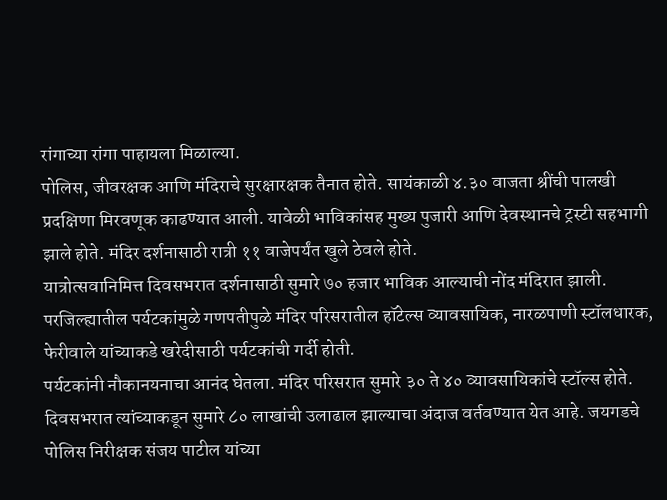रांगाच्या रांगा पाहायला मिळाल्या.
पोलिस, जीवरक्षक आणि मंदिराचे सुरक्षारक्षक तैनात होते. सायंकाळी ४.३० वाजता श्रींची पालखी प्रदक्षिणा मिरवणूक काढण्यात आली. यावेळी भाविकांसह मुख्य पुजारी आणि देवस्थानचे ट्रस्टी सहभागी झाले होते. मंदिर दर्शनासाठी रात्री ११ वाजेपर्यंत खुले ठेवले होते.
यात्रोत्सवानिमित्त दिवसभरात दर्शनासाठी सुमारे ७० हजार भाविक आल्याची नोंद मंदिरात झाली. परजिल्ह्यातील पर्यटकांमुळे गणपतीपुळे मंदिर परिसरातील हॉटेल्स व्यावसायिक, नारळपाणी स्टॉलधारक, फेरीवाले यांच्याकडे खरेदीसाठी पर्यटकांची गर्दी होती.
पर्यटकांनी नौकानयनाचा आनंद घेतला. मंदिर परिसरात सुमारे ३० ते ४० व्यावसायिकांचे स्टॉल्स होते. दिवसभरात त्यांच्याकडून सुमारे ८० लाखांची उलाढाल झाल्याचा अंदाज वर्तवण्यात येत आहे. जयगडचे पोलिस निरीक्षक संजय पाटील यांच्या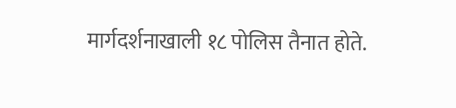मार्गदर्शनाखाली १८ पोलिस तैनात होते.